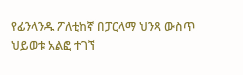የፊንላንዱ ፖለቲከኛ በፓርላማ ህንጻ ውስጥ ህይወቱ አልፎ ተገኘ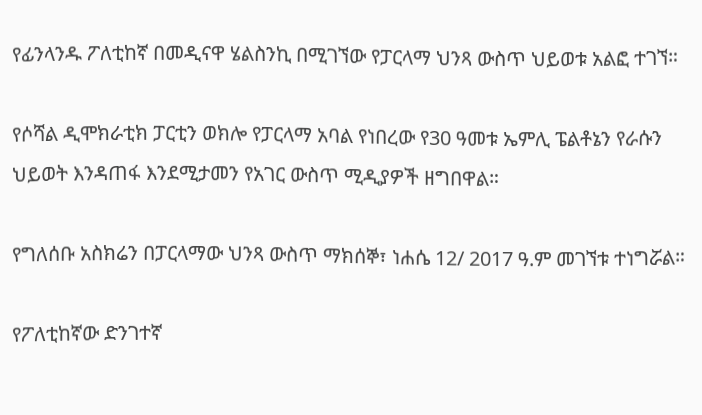የፊንላንዱ ፖለቲከኛ በመዲናዋ ሄልስንኪ በሚገኘው የፓርላማ ህንጻ ውስጥ ህይወቱ አልፎ ተገኘ።

የሶሻል ዲሞክራቲክ ፓርቲን ወክሎ የፓርላማ አባል የነበረው የ30 ዓመቱ ኤምሊ ፔልቶኔን የራሱን ህይወት እንዳጠፋ እንደሚታመን የአገር ውስጥ ሚዲያዎች ዘግበዋል።

የግለሰቡ አስክሬን በፓርላማው ህንጻ ውስጥ ማክሰኞ፣ ነሐሴ 12/ 2017 ዓ.ም መገኘቱ ተነግሯል።

የፖለቲከኛው ድንገተኛ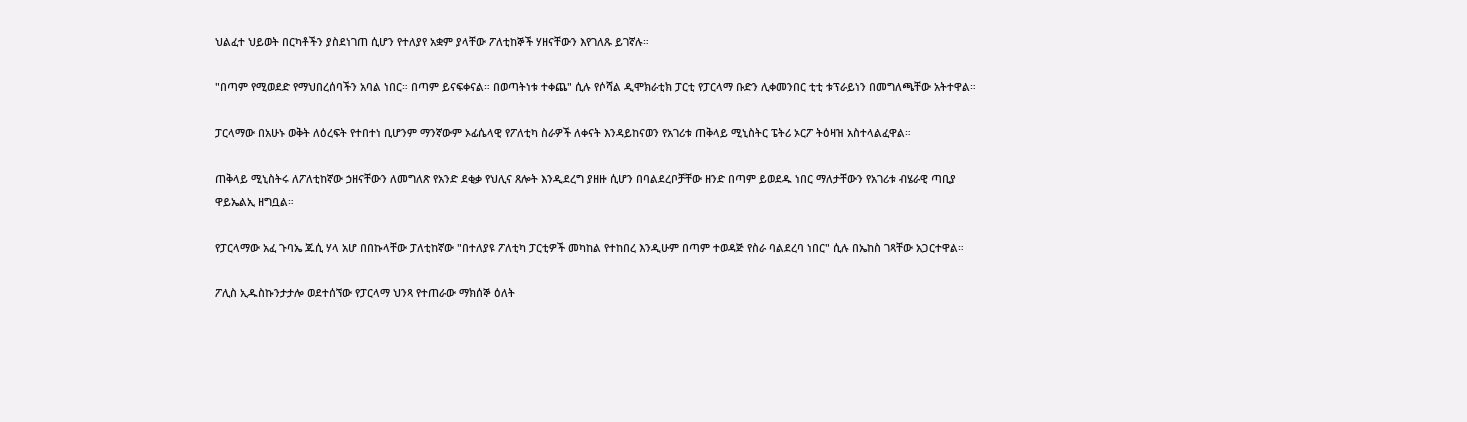ህልፈተ ህይወት በርካቶችን ያስደነገጠ ሲሆን የተለያየ አቋም ያላቸው ፖለቲከኞች ሃዘናቸውን እየገለጹ ይገኛሉ።

"በጣም የሚወደድ የማህበረሰባችን አባል ነበር። በጣም ይናፍቀናል። በወጣትነቱ ተቀጨ" ሲሉ የሶሻል ዲሞክራቲክ ፓርቲ የፓርላማ ቡድን ሊቀመንበር ቲቲ ቱፕራይነን በመግለጫቸው አትተዋል።

ፓርላማው በአሁኑ ወቅት ለዕረፍት የተበተነ ቢሆንም ማንኛውም ኦፊሴላዊ የፖለቲካ ስራዎች ለቀናት እንዳይከናወን የአገሪቱ ጠቅላይ ሚኒስትር ፔትሪ ኦርፖ ትዕዛዝ አስተላልፈዋል።

ጠቅላይ ሚኒስትሩ ለፖለቲከኛው ኃዘናቸውን ለመግለጽ የአንድ ደቂቃ የህሊና ጸሎት እንዲደረግ ያዘዙ ሲሆን በባልደረቦቻቸው ዘንድ በጣም ይወደዱ ነበር ማለታቸውን የአገሪቱ ብሄራዊ ጣቢያ ዋይኤልኢ ዘግቧል።

የፓርላማው አፈ ጉባኤ ጁሲ ሃላ አሆ በበኩላቸው ፓለቲከኛው "በተለያዩ ፖለቲካ ፓርቲዎች መካከል የተከበረ እንዲሁም በጣም ተወዳጅ የስራ ባልደረባ ነበር" ሲሉ በኤከስ ገጻቸው አጋርተዋል።

ፖሊስ ኢዱስኩንታታሎ ወደተሰኘው የፓርላማ ህንጻ የተጠራው ማክሰኞ ዕለት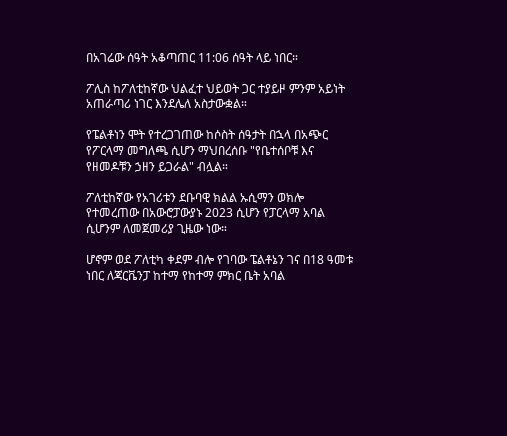በአገሬው ሰዓት አቆጣጠር 11:06 ሰዓት ላይ ነበር።

ፖሊስ ከፖለቲከኛው ህልፈተ ህይወት ጋር ተያይዞ ምንም አይነት አጠራጣሪ ነገር እንደሌለ አስታውቋል።

የፔልቶነን ሞት የተረጋገጠው ከሶስት ሰዓታት በኋላ በአጭር የፖርላማ መግለጫ ሲሆን ማህበረሰቡ "የቤተሰቦቹ እና የዘመዶቹን ኃዘን ይጋራል" ብሏል።

ፖለቲከኛው የአገሪቱን ደቡባዊ ክልል ኡሲማን ወክሎ የተመረጠው በአውሮፓውያኑ 2023 ሲሆን የፓርላማ አባል ሲሆንም ለመጀመሪያ ጊዜው ነው።

ሆኖም ወደ ፖለቲካ ቀደም ብሎ የገባው ፔልቶኔን ገና በ18 ዓመቱ ነበር ለጃርቬንፓ ከተማ የከተማ ምክር ቤት አባል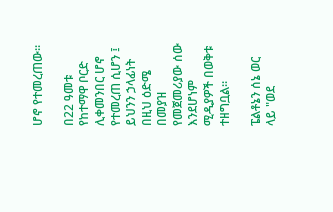ሆኖ የተመረጠው።

በ22 ዓመቱ የከተማዋ ቦርድ ሊቀመንበር ሆኖ የተመረጠ ሲሆን ፤ ይህንን ኃላፊነት በዚህ ዕድሜ በመያዝ የመጀመሪያው ሰው እንደሆነም ሚዲያዎች በወቅቱ ተዘግቧል።

ፔልቶኔን ሰኔ ወር ላይ "ወደ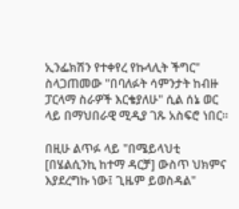ኢንፌክሽን የተቀየረ የኩላሊት ችግር" ስላጋጠመው "በባለፉት ሳምንታት ከብዙ ፓርላማ ስራዎች እርቄያለሁ" ሲል ሰኔ ወር ላይ በማህበራዊ ሚዲያ ገጹ አስፍሮ ነበር።

በዚሁ ልጥፉ ላይ "በሜይላህቲ [በሄልሲንኪ ከተማ ዳርቻ] ውስጥ ህክምና እያደረግኩ ነው፤ ጊዜም ይወስዳል"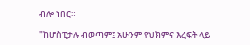ብሎ ነበር።

"ከሆስፒታሉ ብወጣም፤ አሁንም የህክምና እረፍት ላይ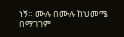ነኝ። ሙሉ በሙሉ ከህመሜ በማገገም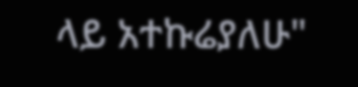ላይ አተኩሬያለሁ"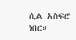ሲል አስፍሮ ነበር።